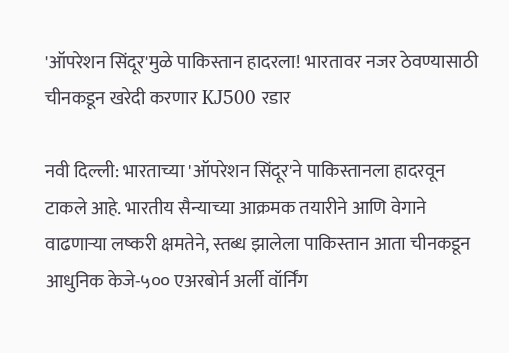'ऑपरेशन सिंदूर'मुळे पाकिस्तान हादरला! भारतावर नजर ठेवण्यासाठी चीनकडून खरेदी करणार KJ500 रडार

नवी दिल्ली: भारताच्या 'ऑपरेशन सिंदूर'ने पाकिस्तानला हादरवून टाकले आहे. भारतीय सैन्याच्या आक्रमक तयारीने आणि वेगाने वाढणाऱ्या लष्करी क्षमतेने, स्तब्ध झालेला पाकिस्तान आता चीनकडून आधुनिक केजे-५०० एअरबोर्न अर्ली वॉर्निंग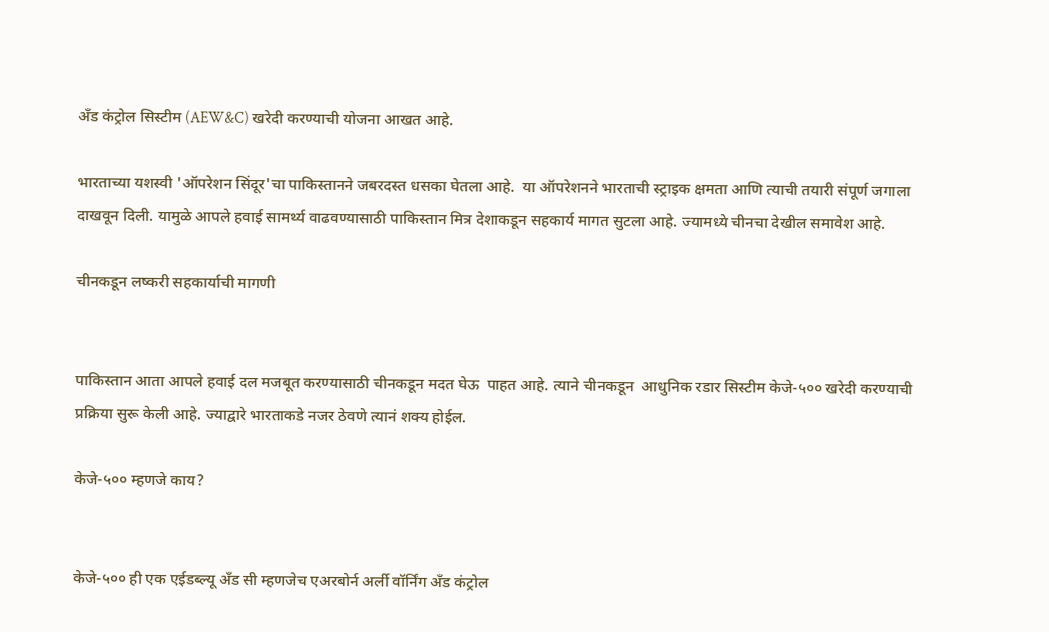अँड कंट्रोल सिस्टीम (AEW&C) खरेदी करण्याची योजना आखत आहे.

भारताच्या यशस्वी 'ऑपरेशन सिंदूर'चा पाकिस्तानने जबरदस्त धसका घेतला आहे.  या ऑपरेशनने भारताची स्ट्राइक क्षमता आणि त्याची तयारी संपूर्ण जगाला दाखवून दिली. यामुळे आपले हवाई सामर्थ्य वाढवण्यासाठी पाकिस्तान मित्र देशाकडून सहकार्य मागत सुटला आहे. ज्यामध्ये चीनचा देखील समावेश आहे.

चीनकडून लष्करी सहकार्याची मागणी


पाकिस्तान आता आपले हवाई दल मजबूत करण्यासाठी चीनकडून मदत घेऊ  पाहत आहे. त्याने चीनकडून  आधुनिक रडार सिस्टीम केजे-५०० खरेदी करण्याची प्रक्रिया सुरू केली आहे. ज्याद्वारे भारताकडे नजर ठेवणे त्यानं शक्य होईल.

केजे-५०० म्हणजे काय?


केजे-५०० ही एक एईडब्ल्यू अँड सी म्हणजेच एअरबोर्न अर्ली वॉर्निंग अँड कंट्रोल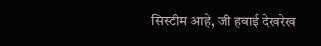सिस्टीम आहे, जी हवाई देखरेख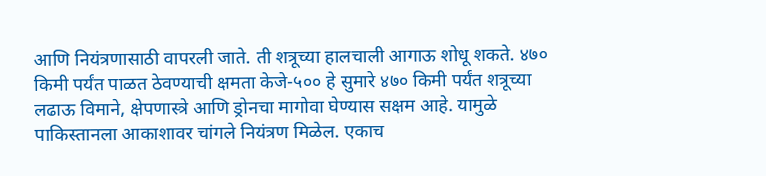आणि नियंत्रणासाठी वापरली जाते. ती शत्रूच्या हालचाली आगाऊ शोधू शकते. ४७० किमी पर्यंत पाळत ठेवण्याची क्षमता केजे-५०० हे सुमारे ४७० किमी पर्यंत शत्रूच्या लढाऊ विमाने, क्षेपणास्त्रे आणि ड्रोनचा मागोवा घेण्यास सक्षम आहे. यामुळे पाकिस्तानला आकाशावर चांगले नियंत्रण मिळेल. एकाच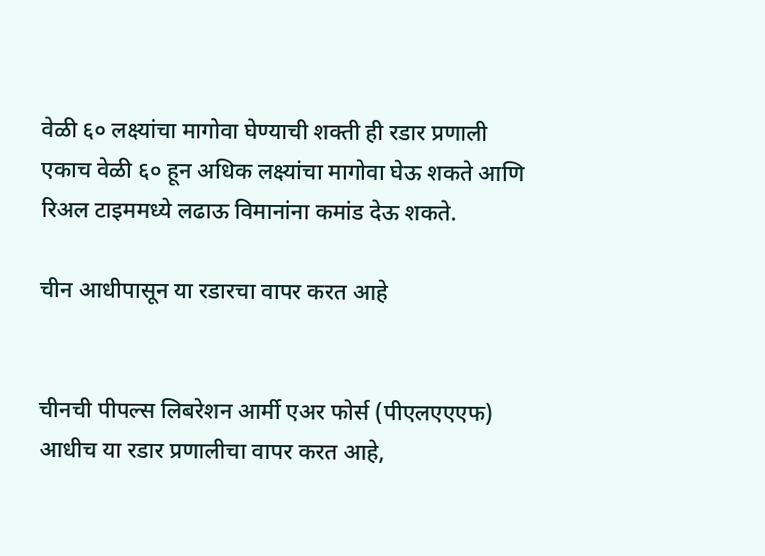वेळी ६० लक्ष्यांचा मागोवा घेण्याची शक्ती ही रडार प्रणाली एकाच वेळी ६० हून अधिक लक्ष्यांचा मागोवा घेऊ शकते आणि रिअल टाइममध्ये लढाऊ विमानांना कमांड देऊ शकते.

चीन आधीपासून या रडारचा वापर करत आहे


चीनची पीपल्स लिबरेशन आर्मी एअर फोर्स (पीएलएएएफ) आधीच या रडार प्रणालीचा वापर करत आहे,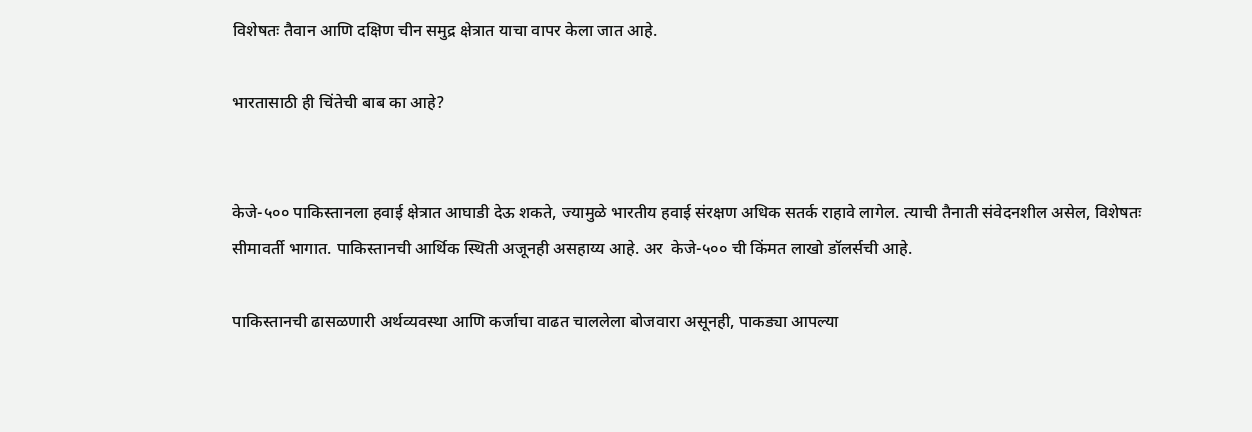विशेषतः तैवान आणि दक्षिण चीन समुद्र क्षेत्रात याचा वापर केला जात आहे.

भारतासाठी ही चिंतेची बाब का आहे?


केजे-५०० पाकिस्तानला हवाई क्षेत्रात आघाडी देऊ शकते, ज्यामुळे भारतीय हवाई संरक्षण अधिक सतर्क राहावे लागेल. त्याची तैनाती संवेदनशील असेल, विशेषतः सीमावर्ती भागात. पाकिस्तानची आर्थिक स्थिती अजूनही असहाय्य आहे. अर  केजे-५०० ची किंमत लाखो डॉलर्सची आहे.

पाकिस्तानची ढासळणारी अर्थव्यवस्था आणि कर्जाचा वाढत चाललेला बोजवारा असूनही, पाकड्या आपल्या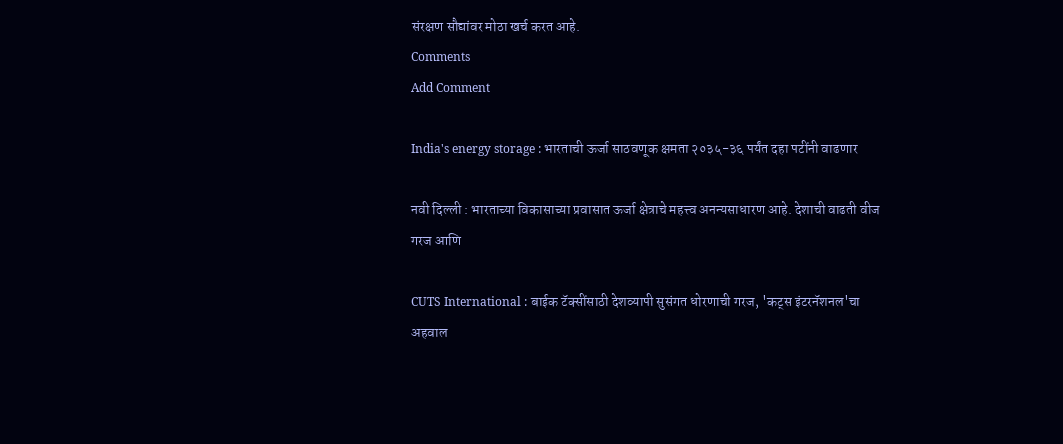संरक्षण सौद्यांवर मोठा खर्च करत आहे.
Comments
Add Comment

India's energy storage : भारताची ऊर्जा साठवणूक क्षमता २०३५-३६ पर्यंत दहा पटींनी वाढणार

नवी दिल्ली : भारताच्या विकासाच्या प्रवासात ऊर्जा क्षेत्राचे महत्त्व अनन्यसाधारण आहे. देशाची वाढती वीज गरज आणि

CUTS International : बाईक टॅक्सींसाठी देशव्यापी सुसंगत धोरणाची गरज, 'कट्स इंटरनॅशनल'चा अहवाल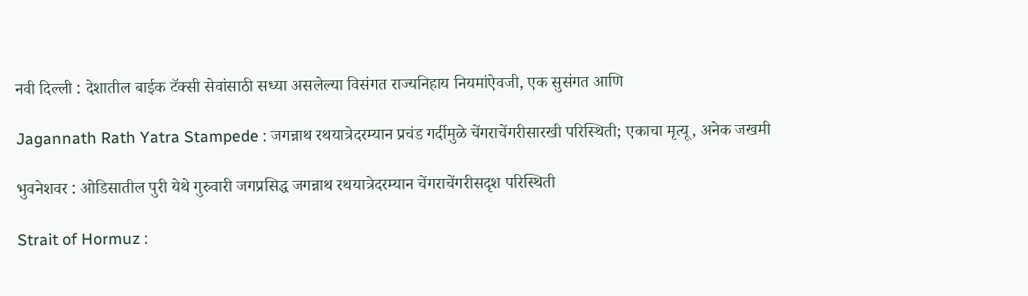नवी दिल्ली : देशातील बाईक टॅक्सी सेवांसाठी सध्या असलेल्या विसंगत राज्यनिहाय नियमांऐवजी, एक सुसंगत आणि

Jagannath Rath Yatra Stampede : जगन्नाथ रथयात्रेदरम्यान प्रचंड गर्दीमुळे चेंगराचेंगरीसारखी परिस्थिती; एकाचा मृत्यू, अनेक जखमी

भुवनेशवर : ओडिसातील पुरी येथे गुरुवारी जगप्रसिद्ध जगन्नाथ रथयात्रेदरम्यान चेंगराचेंगरीसदृश परिस्थिती

Strait of Hormuz :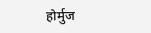होर्मुज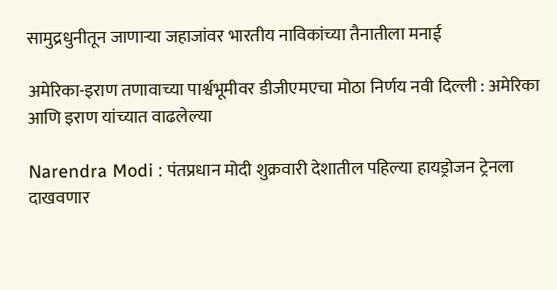सामुद्रधुनीतून जाणाऱ्या जहाजांवर भारतीय नाविकांच्या तैनातीला मनाई

अमेरिका-इराण तणावाच्या पार्श्वभूमीवर डीजीएमएचा मोठा निर्णय नवी दिल्ली : अमेरिका आणि इराण यांच्यात वाढलेल्या

Narendra Modi : पंतप्रधान मोदी शुक्रवारी देशातील पहिल्या हायड्रोजन ट्रेनला दाखवणार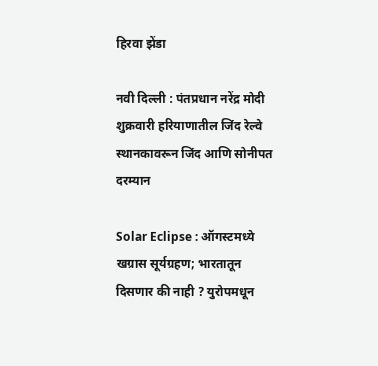हिरवा झेंडा

नवी दिल्ली : पंतप्रधान नरेंद्र मोदी शुक्रवारी हरियाणातील जिंद रेल्वे स्थानकावरून जिंद आणि सोनीपत दरम्यान

Solar Eclipse : ऑगस्टमध्ये खग्रास सूर्यग्रहण; भारतातून दिसणार की नाही ? युरोपमधून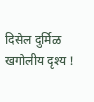दिसेल दुर्मिळ खगोलीय दृश्य !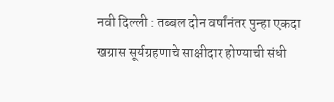नवी दिल्ली : तब्बल दोन वर्षांनंतर पुन्हा एकदा खग्रास सूर्यग्रहणाचे साक्षीदार होण्याची संधी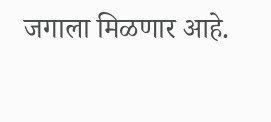जगाला मिळणार आहे.